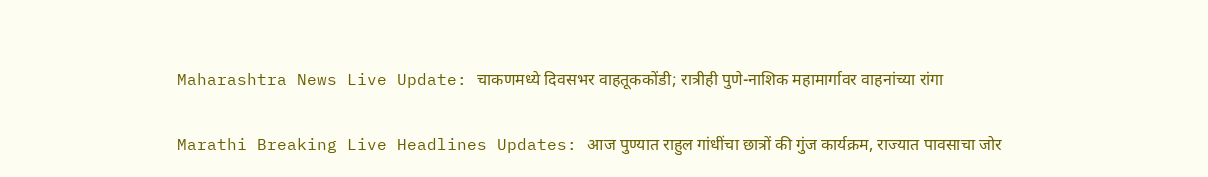Maharashtra News Live Update: चाकणमध्ये दिवसभर वाहतूककोंडी; रात्रीही पुणे-नाशिक महामार्गावर वाहनांच्या रांगा

Marathi Breaking Live Headlines Updates: आज पुण्यात राहुल गांधींचा छात्रों की गुंज कार्यक्रम, राज्यात पावसाचा जोर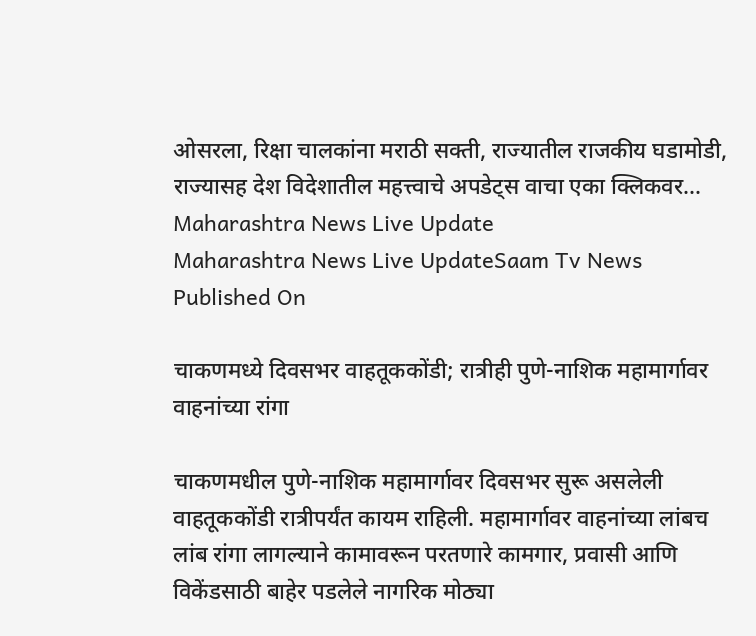ओसरला, रिक्षा चालकांना मराठी सक्ती, राज्यातील राजकीय घडामोडी, राज्यासह देश विदेशातील महत्त्वाचे अपडेट्स वाचा एका क्लिकवर...
Maharashtra News Live Update
Maharashtra News Live UpdateSaam Tv News
Published On

चाकणमध्ये दिवसभर वाहतूककोंडी; रात्रीही पुणे-नाशिक महामार्गावर वाहनांच्या रांगा

चाकणमधील पुणे-नाशिक महामार्गावर दिवसभर सुरू असलेली वाहतूककोंडी रात्रीपर्यंत कायम राहिली. महामार्गावर वाहनांच्या लांबच लांब रांगा लागल्याने कामावरून परतणारे कामगार, प्रवासी आणि विकेंडसाठी बाहेर पडलेले नागरिक मोठ्या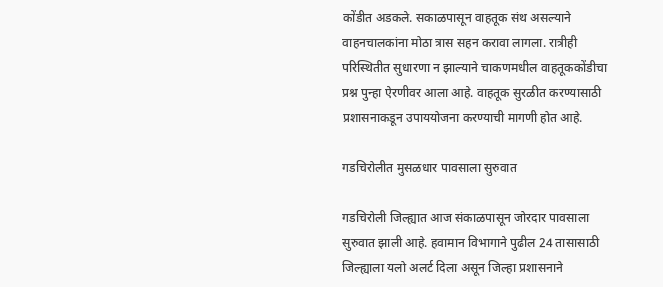कोंडीत अडकले. सकाळपासून वाहतूक संथ असल्याने वाहनचालकांना मोठा त्रास सहन करावा लागला. रात्रीही परिस्थितीत सुधारणा न झाल्याने चाकणमधील वाहतूककोंडीचा प्रश्न पुन्हा ऐरणीवर आला आहे. वाहतूक सुरळीत करण्यासाठी प्रशासनाकडून उपाययोजना करण्याची मागणी होत आहे.

गडचिरोलीत मुसळधार पावसाला सुरुवात

गडचिरोली जिल्ह्यात आज संकाळपासून जोरदार पावसाला सुरुवात झाली आहे. हवामान विभागाने पुढील 24 तासासाठी जिल्ह्याला यलो अलर्ट दिला असून जिल्हा प्रशासनाने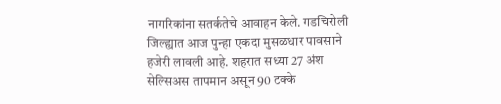नागरिकांना सतर्कतेचे आवाहन केले. गडचिरोली जिल्ह्यात आज पुन्हा एकदा मुसळधार पावसाने हजेरी लावली आहे. शहरात सध्या 27 अंश सेल्सिअस तापमान असून 90 टक्के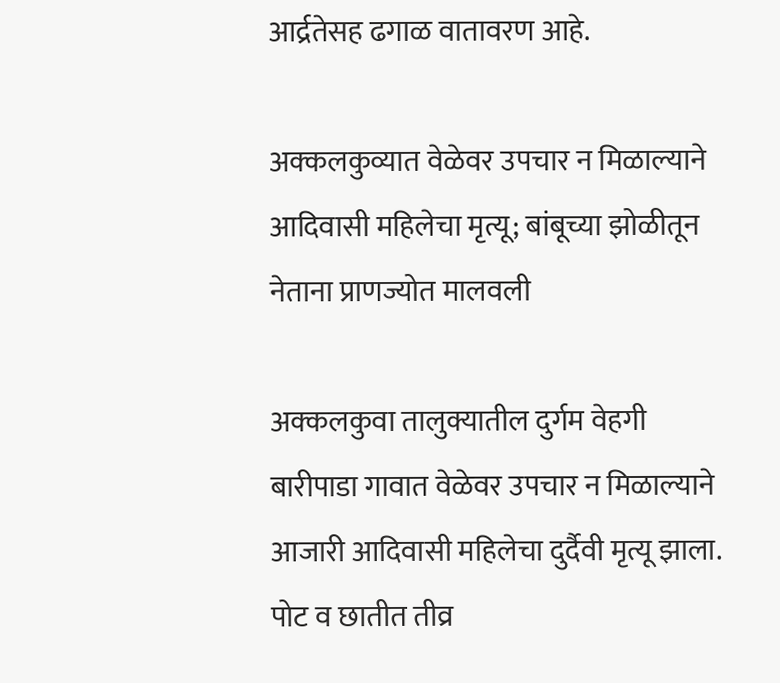आर्द्रतेसह ढगाळ वातावरण आहे.

अक्कलकुव्यात वेळेवर उपचार न मिळाल्याने आदिवासी महिलेचा मृत्यू; बांबूच्या झोळीतून नेताना प्राणज्योत मालवली

अक्कलकुवा तालुक्यातील दुर्गम वेहगी बारीपाडा गावात वेळेवर उपचार न मिळाल्याने आजारी आदिवासी महिलेचा दुर्दैवी मृत्यू झाला. पोट व छातीत तीव्र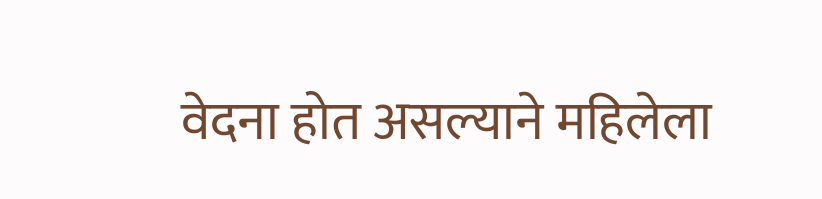वेदना होत असल्याने महिलेला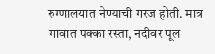रुग्णालयात नेण्याची गरज होती. मात्र गावात पक्का रस्ता, नदीवर पूल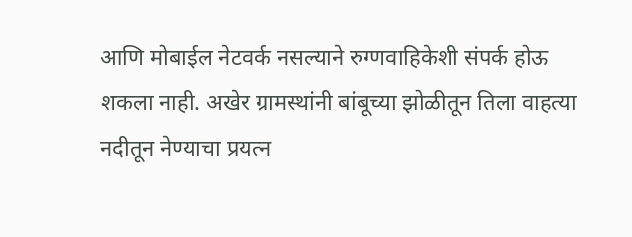आणि मोबाईल नेटवर्क नसल्याने रुग्णवाहिकेशी संपर्क होऊ शकला नाही. अखेर ग्रामस्थांनी बांबूच्या झोळीतून तिला वाहत्या नदीतून नेण्याचा प्रयत्न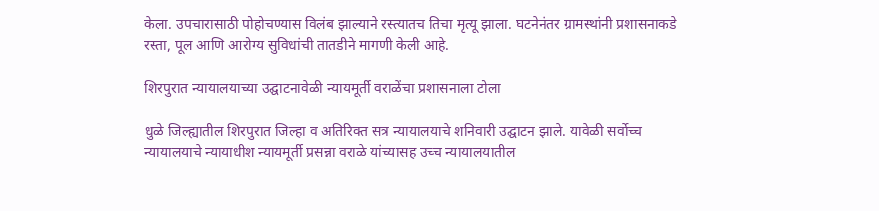केला. उपचारासाठी पोहोचण्यास विलंब झाल्याने रस्त्यातच तिचा मृत्यू झाला. घटनेनंतर ग्रामस्थांनी प्रशासनाकडे रस्ता, पूल आणि आरोग्य सुविधांची तातडीने मागणी केली आहे.

शिरपुरात न्यायालयाच्या उद्घाटनावेळी न्यायमूर्ती वराळेंचा प्रशासनाला टोला

धुळे जिल्ह्यातील शिरपुरात जिल्हा व अतिरिक्त सत्र न्यायालयाचे शनिवारी उद्घाटन झाले. यावेळी सर्वोच्च न्यायालयाचे न्यायाधीश न्यायमूर्ती प्रसन्ना वराळे यांच्यासह उच्च न्यायालयातील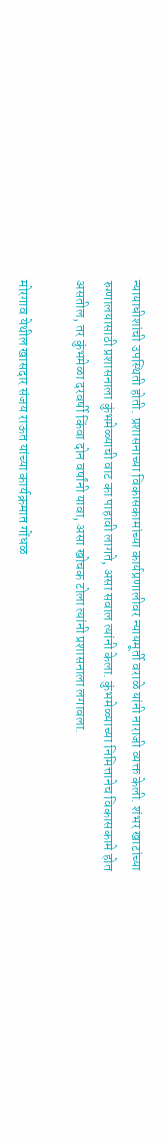न्यायाधीशांची उपस्थिती होती. प्रशासनाच्या विकासकामांच्या कार्यप्रणालीवर न्यायमूर्ती वराळे यांनी नाराजी व्यक्त केली. शंभर खाटांच्या रुग्णालयासाठी प्रशासनाला कुंभमेळ्याची वाट का पाहावी लागते, असा सवाल त्यांनी केला. कुंभमेळ्याच्या निमित्तानेच विकासकामे होत असतील, तर कुंभमेळा दरवर्षी किंवा दोन वर्षांनी यावा, असा खोचक टोला त्यांनी प्रशासनाला लगावला.

मोरगाव येथील खासदार संजय राऊत यांच्या कार्यक्रमात गोंधळ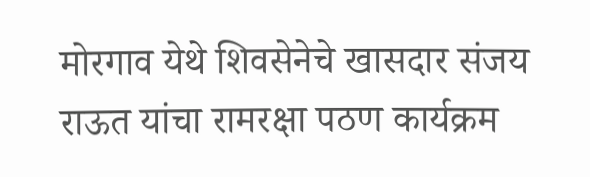मोरगाव येथे शिवसेनेचे खासदार संजय राऊत यांचा रामरक्षा पठण कार्यक्रम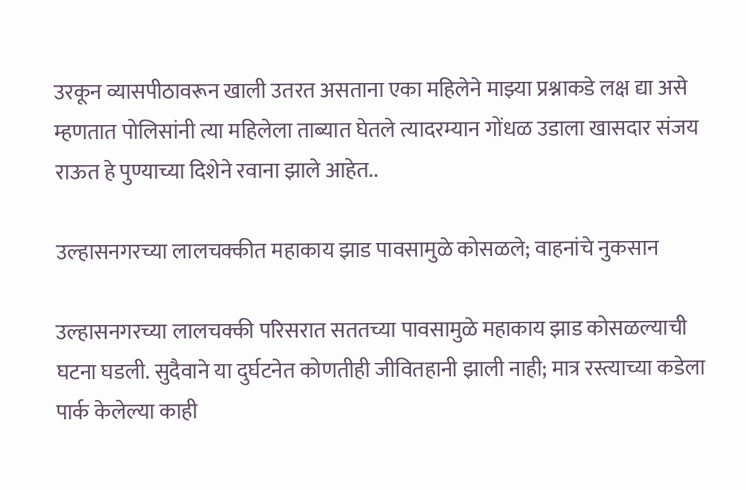उरकून व्यासपीठावरून खाली उतरत असताना एका महिलेने माझ्या प्रश्नाकडे लक्ष द्या असे म्हणतात पोलिसांनी त्या महिलेला ताब्यात घेतले त्यादरम्यान गोंधळ उडाला खासदार संजय राऊत हे पुण्याच्या दिशेने रवाना झाले आहेत..

उल्हासनगरच्या लालचक्कीत महाकाय झाड पावसामुळे कोसळले; वाहनांचे नुकसान

उल्हासनगरच्या लालचक्की परिसरात सततच्या पावसामुळे महाकाय झाड कोसळल्याची घटना घडली. सुदैवाने या दुर्घटनेत कोणतीही जीवितहानी झाली नाही; मात्र रस्त्याच्या कडेला पार्क केलेल्या काही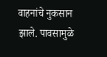वाहनांचे नुकसान झाले. पावसामुळे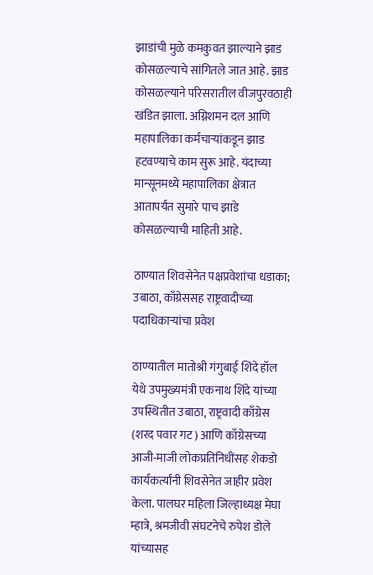झाडांची मुळे कमकुवत झाल्याने झाड कोसळल्याचे सांगितले जात आहे. झाड कोसळल्याने परिसरातील वीजपुरवठाही खंडित झाला. अग्निशमन दल आणि महापालिका कर्मचाऱ्यांकडून झाड हटवण्याचे काम सुरू आहे. यंदाच्या मान्सूनमध्ये महापालिका क्षेत्रात आतापर्यंत सुमारे पाच झाडे कोसळल्याची माहिती आहे.

ठाण्यात शिवसेनेत पक्षप्रवेशांचा धडाका; उबाठा, काँग्रेससह राष्ट्रवादीच्या पदाधिकाऱ्यांचा प्रवेश

ठाण्यातील मातोश्री गंगुबाई शिंदे हॉल येथे उपमुख्यमंत्री एकनाथ शिंदे यांच्या उपस्थितीत उबाठा, राष्ट्रवादी काँग्रेस (शरद पवार गट) आणि काँग्रेसच्या आजी-माजी लोकप्रतिनिधींसह शेकडो कार्यकर्त्यांनी शिवसेनेत जाहीर प्रवेश केला. पालघर महिला जिल्हाध्यक्ष मेघा म्हात्रे, श्रमजीवी संघटनेचे रुपेश डोले यांच्यासह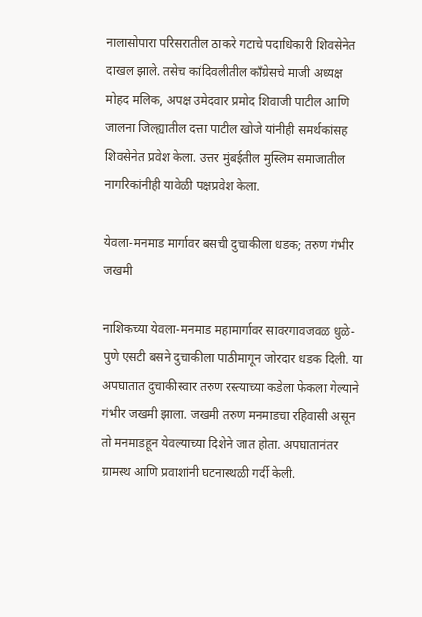नालासोपारा परिसरातील ठाकरे गटाचे पदाधिकारी शिवसेनेत दाखल झाले. तसेच कांदिवलीतील काँग्रेसचे माजी अध्यक्ष मोहद मलिक, अपक्ष उमेदवार प्रमोद शिवाजी पाटील आणि जालना जिल्ह्यातील दत्ता पाटील खोजे यांनीही समर्थकांसह शिवसेनेत प्रवेश केला. उत्तर मुंबईतील मुस्लिम समाजातील नागरिकांनीही यावेळी पक्षप्रवेश केला.

येवला-मनमाड मार्गावर बसची दुचाकीला धडक; तरुण गंभीर जखमी

नाशिकच्या येवला-मनमाड महामार्गावर सावरगावजवळ धुळे-पुणे एसटी बसने दुचाकीला पाठीमागून जोरदार धडक दिली. या अपघातात दुचाकीस्वार तरुण रस्त्याच्या कडेला फेकला गेल्याने गंभीर जखमी झाला. जखमी तरुण मनमाडचा रहिवासी असून तो मनमाडहून येवल्याच्या दिशेने जात होता. अपघातानंतर ग्रामस्थ आणि प्रवाशांनी घटनास्थळी गर्दी केली.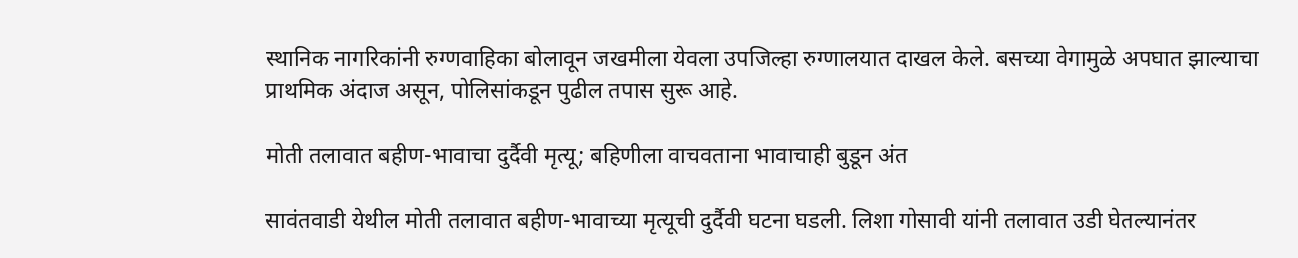स्थानिक नागरिकांनी रुग्णवाहिका बोलावून जखमीला येवला उपजिल्हा रुग्णालयात दाखल केले. बसच्या वेगामुळे अपघात झाल्याचा प्राथमिक अंदाज असून, पोलिसांकडून पुढील तपास सुरू आहे.

मोती तलावात बहीण-भावाचा दुर्दैवी मृत्यू; बहिणीला वाचवताना भावाचाही बुडून अंत

सावंतवाडी येथील मोती तलावात बहीण-भावाच्या मृत्यूची दुर्दैवी घटना घडली. लिशा गोसावी यांनी तलावात उडी घेतल्यानंतर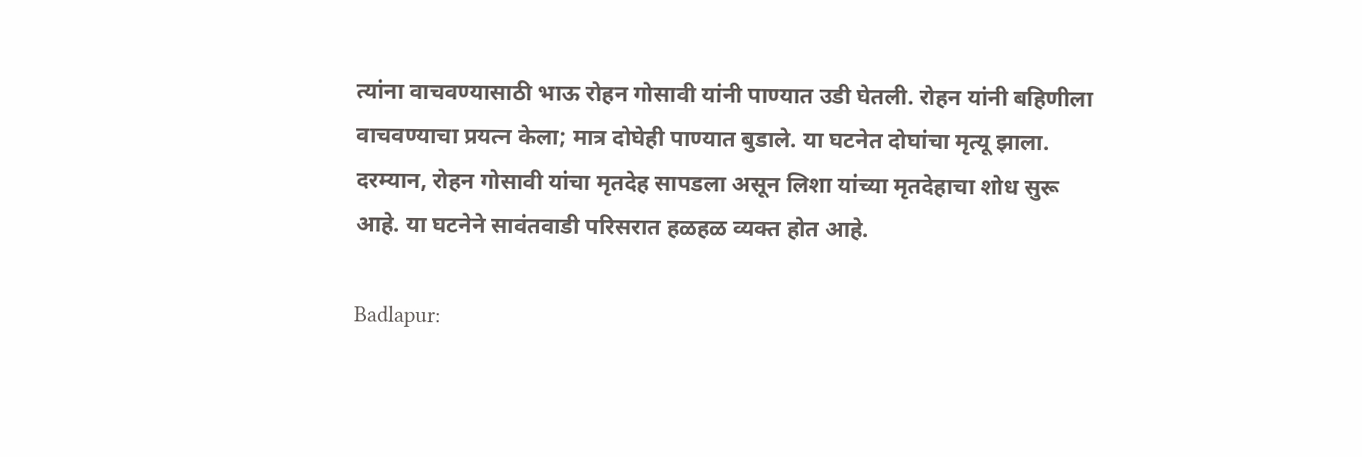त्यांना वाचवण्यासाठी भाऊ रोहन गोसावी यांनी पाण्यात उडी घेतली. रोहन यांनी बहिणीला वाचवण्याचा प्रयत्न केला; मात्र दोघेही पाण्यात बुडाले. या घटनेत दोघांचा मृत्यू झाला. दरम्यान, रोहन गोसावी यांचा मृतदेह सापडला असून लिशा यांच्या मृतदेहाचा शोध सुरू आहे. या घटनेने सावंतवाडी परिसरात हळहळ व्यक्त होत आहे.

Badlapur: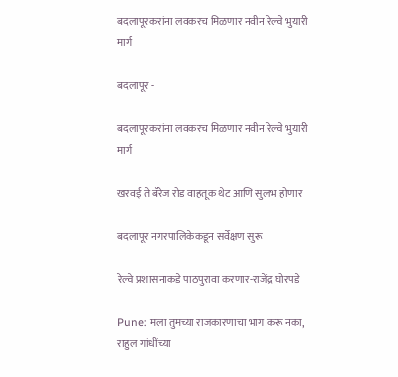बदलापूरकरांना लवकरच मिळणार नवीन रेल्वे भुयारी मार्ग

बदलापूर -

बदलापूरकरांना लवकरच मिळणार नवीन रेल्वे भुयारी मार्ग

खरवई ते बॅरेज रोड वाहतूक थेट आणि सुलभ होणार

बदलापूर नगरपालिकेकडून सर्वेक्षण सुरू

रेल्वे प्रशासनाकडे पाठपुरावा करणार-राजेंद्र घोरपडे

Pune: मला तुमच्या राजकारणाचा भाग करू नका, राहुल गांधींच्या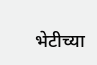भेटीच्या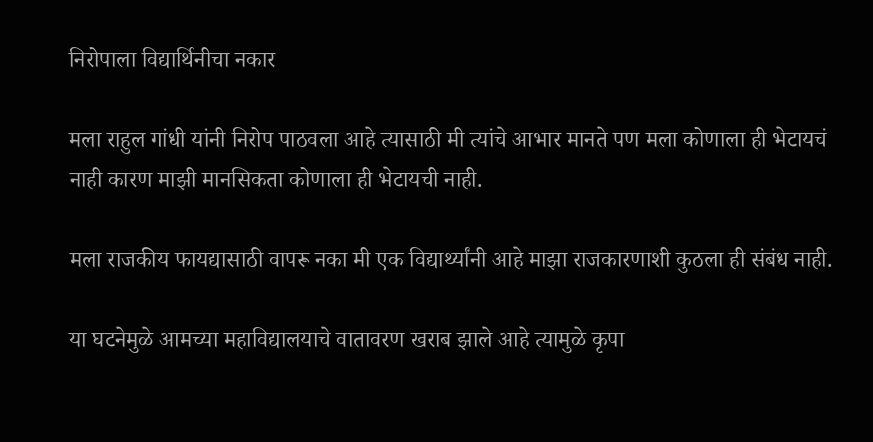निरोपाला विद्यार्थिनीचा नकार

मला राहुल गांधी यांनी निरोप पाठवला आहे त्यासाठी मी त्यांचे आभार मानते पण मला कोणाला ही भेटायचं नाही कारण माझी मानसिकता कोणाला ही भेटायची नाही.

मला राजकीय फायद्यासाठी वापरू नका मी एक विद्यार्थ्यांनी आहे माझा राजकारणाशी कुठला ही संबंध नाही.

या घटनेमुळे आमच्या महाविद्यालयाचे वातावरण खराब झाले आहे त्यामुळे कृपा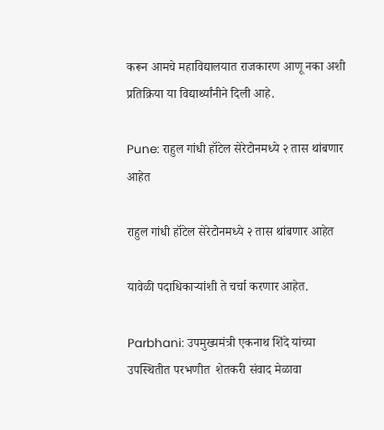करून आमचे महाविद्यालयात राजकारण आणू नका अशी प्रतिक्रिया या विद्यार्थ्यांनीने दिली आहे.

Pune: राहुल गांधी हॉटेल सेरेटोनमध्ये २ तास थांबणार आहेत

राहुल गांधी हॉटेल सेरेटोनमध्ये २ तास थांबणार आहेत

यावेळी पदाधिकाऱ्यांशी ते चर्चा करणार आहेत.

Parbhani: उपमुख्यमंत्री एकनाथ शिंदे यांच्या उपस्थितीत परभणीत  शेतकरी संवाद मेळावा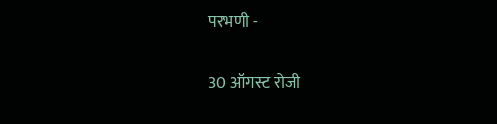परभणी -

30 ऑगस्ट रोजी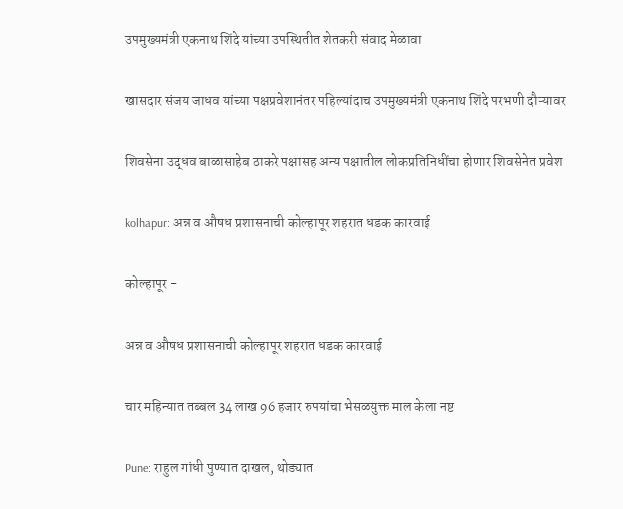उपमुख्यमंत्री एकनाथ शिंदे यांच्या उपस्थितीत शेतकरी संवाद मेळावा

खासदार संजय जाधव यांच्या पक्षप्रवेशानंतर पहिल्यांदाच उपमुख्यमंत्री एकनाथ शिंदे परभणी दौऱ्यावर

शिवसेना उद्धव बाळासाहेब ठाकरे पक्षासह अन्य पक्षातील लोकप्रतिनिधींचा होणार शिवसेनेत प्रवेश

kolhapur: अन्न व औषध प्रशासनाची कोल्हापूर शहरात धडक कारवाई

कोल्हापूर -

अन्न व औषध प्रशासनाची कोल्हापूर शहरात धडक कारवाई

चार महिन्यात तब्बल 34 लाख 96 हजार रुपयांचा भेसळयुक्त माल केला नष्ट

Pune: राहुल गांधी पुण्यात दाखल, थोड्यात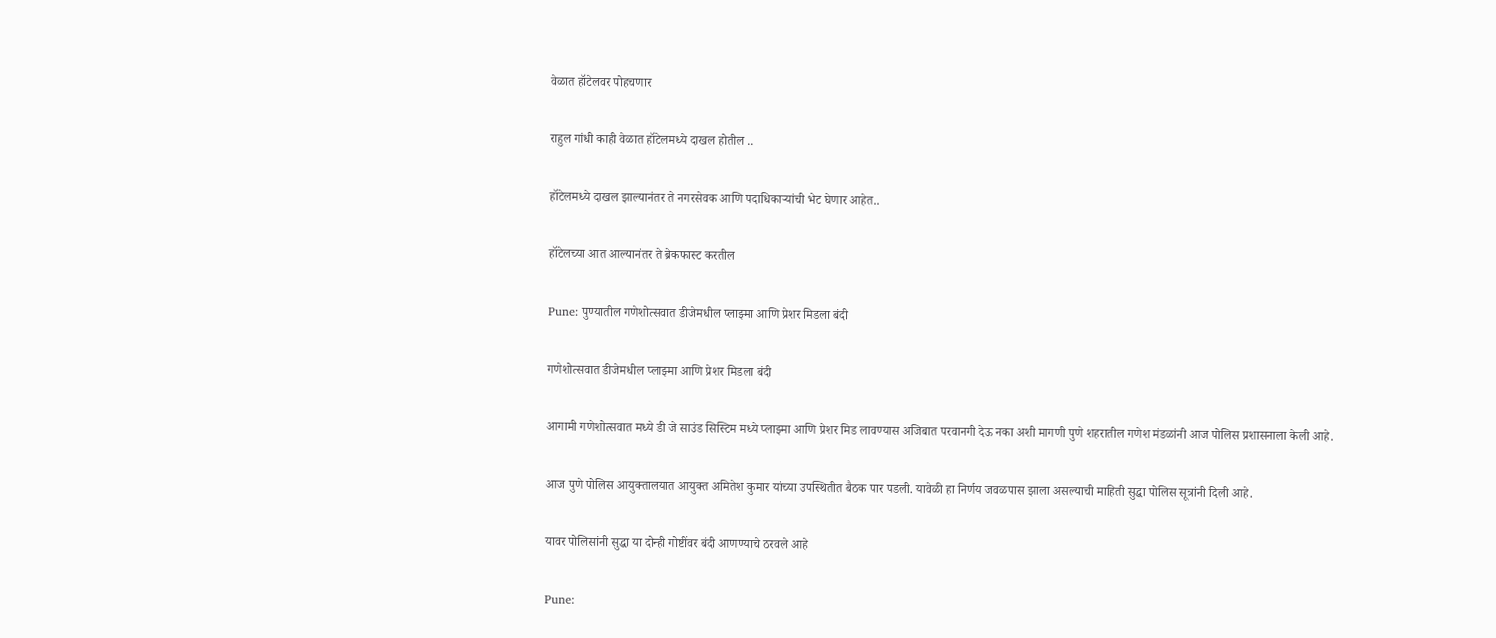वेळात हॉटेलवर पोहचणार

राहुल गांधी काही वेळात हॉटेलमध्ये दाखल होतील ..

हॉटेलमध्ये दाखल झाल्यानंतर ते नगरसेवक आणि पदाधिकाऱ्यांची भेट घेणार आहेत..

हॉटेलच्या आत आल्यानंतर ते ब्रेकफास्ट करतील

Pune: पुण्यातील गणेशोत्सवात डीजेमधील प्लाझ्मा आणि प्रेशर मिडला बंदी

गणेशोत्सवात डीजेमधील प्लाझ्मा आणि प्रेशर मिडला बंदी

आगामी गणेशोत्सवात मध्ये डी जे साउंड सिस्टिम मध्ये प्लाझ्मा आणि प्रेशर मिड लावण्यास अजिबात परवानगी देऊ नका अशी मागणी पुणे शहरातील गणेश मंडळांनी आज पोलिस प्रशासनाला केली आहे.

आज पुणे पोलिस आयुक्तालयात आयुक्त अमितेश कुमार यांच्या उपस्थितीत बैठक पार पडली. यावेळी हा निर्णय जवळपास झाला असल्याची माहिती सुद्धा पोलिस सूत्रांनी दिली आहे.

यावर पोलिसांनी सुद्धा या दोन्ही गोष्टींवर बंदी आणण्याचे ठरवले आहे

Pune: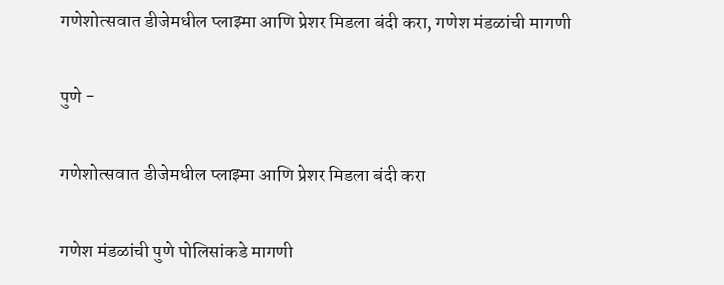गणेशोत्सवात डीजेमधील प्लाझ्मा आणि प्रेशर मिडला बंदी करा, गणेश मंडळांची मागणी

पुणे -

गणेशोत्सवात डीजेमधील प्लाझ्मा आणि प्रेशर मिडला बंदी करा

गणेश मंडळांची पुणे पोलिसांकडे मागणी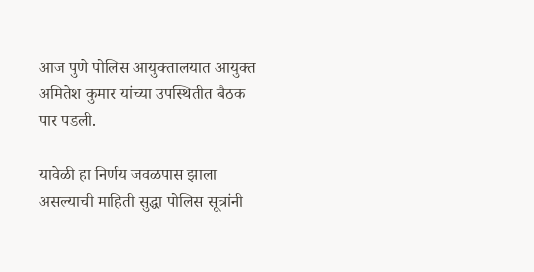आज पुणे पोलिस आयुक्तालयात आयुक्त अमितेश कुमार यांच्या उपस्थितीत बैठक पार पडली.

यावेळी हा निर्णय जवळपास झाला असल्याची माहिती सुद्धा पोलिस सूत्रांनी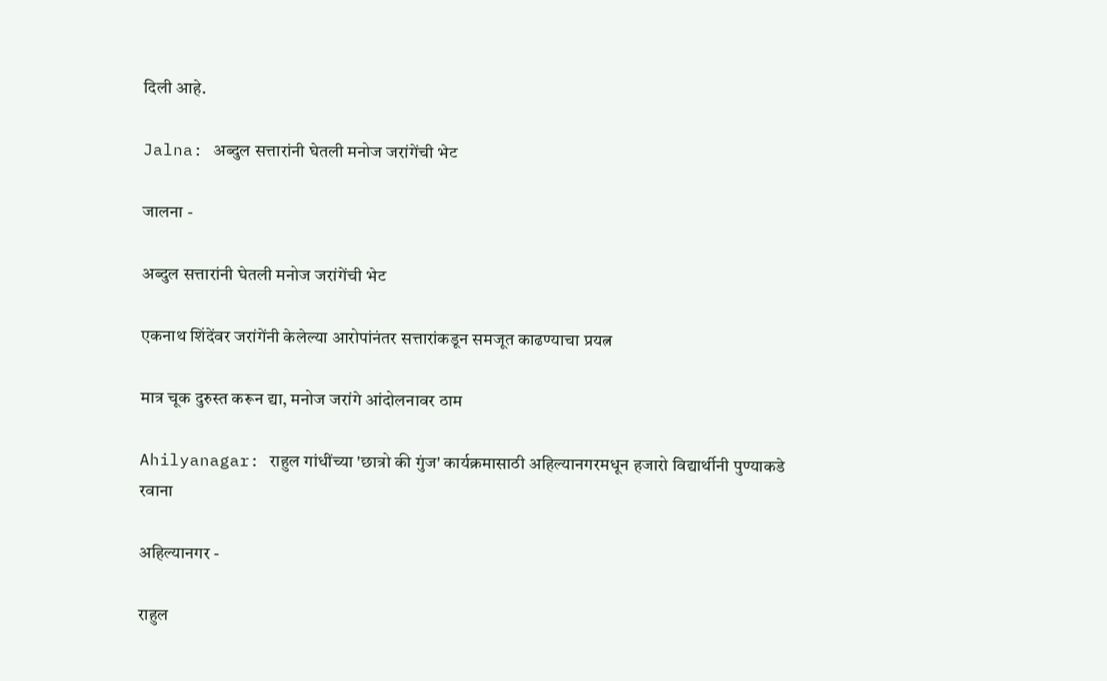दिली आहे.

Jalna: अब्दुल सत्तारांनी घेतली मनोज जरांगेंची भेट

जालना -

अब्दुल सत्तारांनी घेतली मनोज जरांगेंची भेट

एकनाथ शिंदेंवर जरांगेंनी केलेल्या आरोपांनंतर सत्तारांकडून समजूत काढण्याचा प्रयत्न

मात्र चूक दुरुस्त करून द्या, मनोज जरांगे आंदोलनावर ठाम

Ahilyanagar: राहुल गांधींच्या 'छात्रो की गुंज' कार्यक्रमासाठी अहिल्यानगरमधून हजारो विद्यार्थीनी पुण्याकडे रवाना

अहिल्यानगर -

राहुल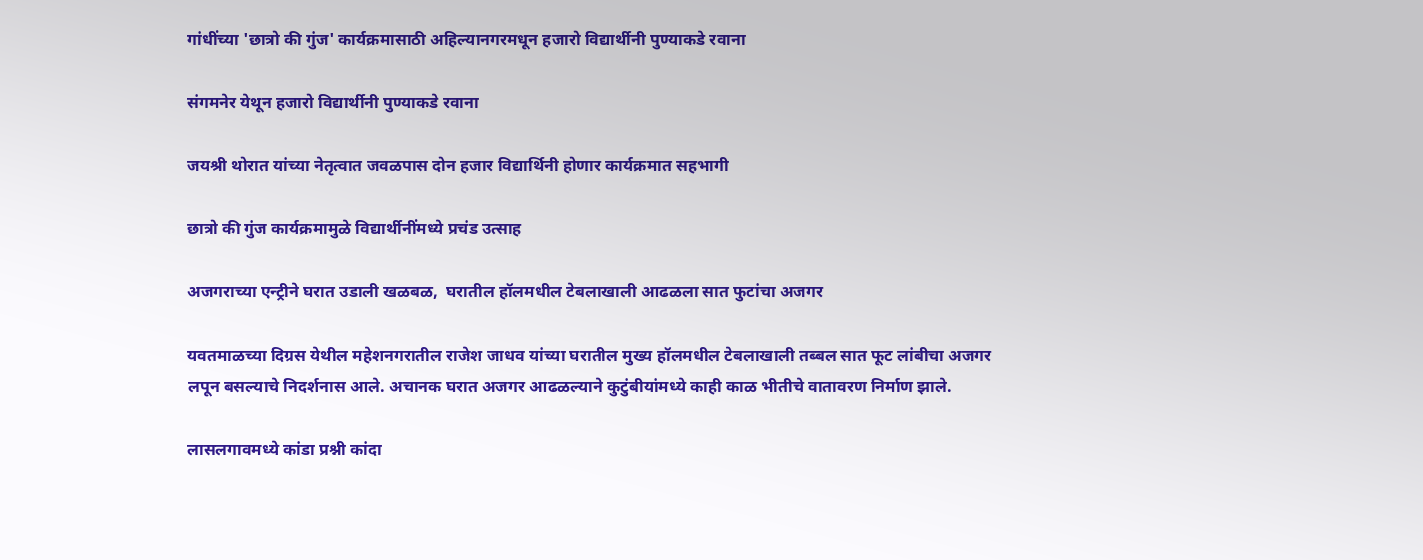गांधींच्या 'छात्रो की गुंज' कार्यक्रमासाठी अहिल्यानगरमधून हजारो विद्यार्थीनी पुण्याकडे रवाना

संगमनेर येथून हजारो विद्यार्थीनी पुण्याकडे रवाना

जयश्री थोरात यांच्या नेतृत्वात जवळपास दोन हजार विद्यार्थिनी होणार कार्यक्रमात सहभागी

छात्रो की गुंज कार्यक्रमामुळे विद्यार्थीनींमध्ये प्रचंड उत्साह

अजगराच्या एन्ट्रीने घरात उडाली खळबळ,  घरातील हॉलमधील टेबलाखाली आढळला सात फुटांचा अजगर

यवतमाळच्या दिग्रस येथील महेशनगरातील राजेश जाधव यांच्या घरातील मुख्य हॉलमधील टेबलाखाली तब्बल सात फूट लांबीचा अजगर लपून बसल्याचे निदर्शनास आले. अचानक घरात अजगर आढळल्याने कुटुंबीयांमध्ये काही काळ भीतीचे वातावरण निर्माण झाले.

लासलगावमध्ये कांडा प्रश्नी कांदा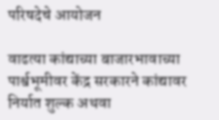परिषदेचे आयोजन

वाढत्या कांद्याच्या बाजारभावाच्या पार्श्वभूमीवर केंद्र सरकारने कांद्यावर निर्यात शुल्क अथवा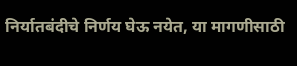निर्यातबंदीचे निर्णय घेऊ नयेत, या मागणीसाठी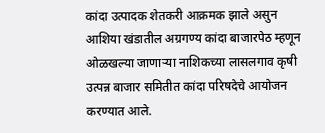कांदा उत्पादक शेतकरी आक्रमक झाले असुन आशिया खंडातील अग्रगण्य कांदा बाजारपेठ म्हणून ओळखल्या जाणाऱ्या नाशिकच्या लासलगाव कृषी उत्पन्न बाजार समितीत कांदा परिषदेचे आयोजन करण्यात आले.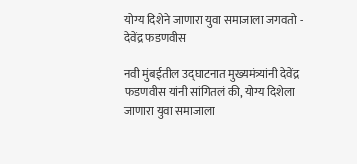योग्य दिशेने जाणारा युवा समाजाला जगवतो - देवेंद्र फडणवीस

नवी मुंबईतील उद्घाटनात मुख्यमंत्र्यांनी देवेंद्र फडणवीस यांनी सांगितलं की, योग्य दिशेला जाणारा युवा समाजाला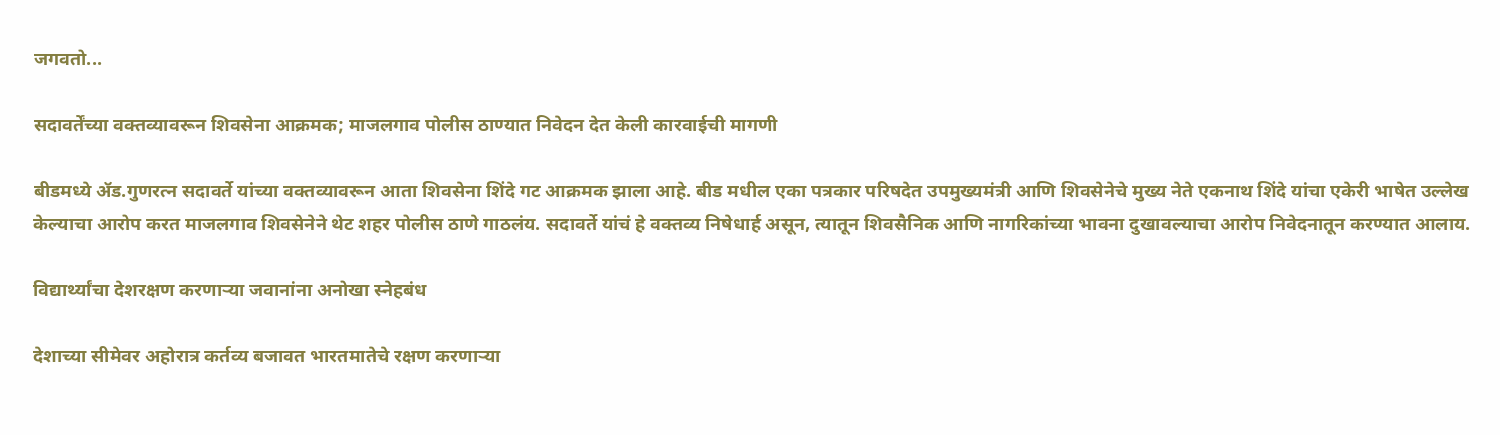जगवतो...

सदावर्तेंच्या वक्तव्यावरून शिवसेना आक्रमक; माजलगाव पोलीस ठाण्यात निवेदन देत केली कारवाईची मागणी

बीडमध्ये ॲड.गुणरत्न सदावर्ते यांच्या वक्तव्यावरून आता शिवसेना शिंदे गट आक्रमक झाला आहे. बीड मधील एका पत्रकार परिषदेत उपमुख्यमंत्री आणि शिवसेनेचे मुख्य नेते एकनाथ शिंदे यांचा एकेरी भाषेत उल्लेख केल्याचा आरोप करत माजलगाव शिवसेनेने थेट शहर पोलीस ठाणे गाठलंय. सदावर्ते यांचं हे वक्तव्य निषेधार्ह असून, त्यातून शिवसैनिक आणि नागरिकांच्या भावना दुखावल्याचा आरोप निवेदनातून करण्यात आलाय.

विद्यार्थ्यांचा देशरक्षण करणाऱ्या जवानांना अनोखा स्नेहबंध

देशाच्या सीमेवर अहोरात्र कर्तव्य बजावत भारतमातेचे रक्षण करणाऱ्या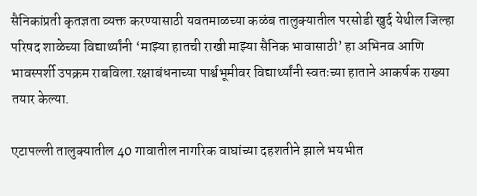सैनिकांप्रती कृतज्ञता व्यक्त करण्यासाठी यवतमाळच्या कळंब तालुक्यातील परसोडी खुर्द येथील जिल्हा परिषद शाळेच्या विद्यार्थ्यांनी ‘माझ्या हातची राखी माझ्या सैनिक भावासाठी’ हा अभिनव आणि भावस्पर्शी उपक्रम राबविला.रक्षाबंधनाच्या पार्श्वभूमीवर विद्यार्थ्यांनी स्वतःच्या हाताने आकर्षक राख्या तयार केल्या.

एटापल्ली तालुक्यातील 40 गावातील नागरिक वाघांच्या दहशतीने झाले भयभीत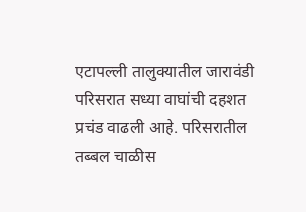एटापल्ली तालुक्यातील जारावंडी परिसरात सध्या वाघांची दहशत प्रचंड वाढली आहे. परिसरातील तब्बल चाळीस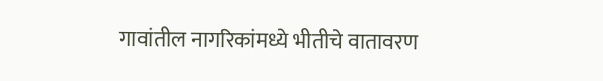गावांतील नागरिकांमध्ये भीतीचे वातावरण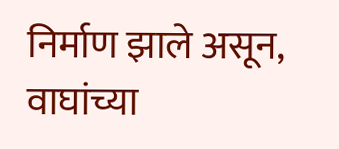निर्माण झाले असून, वाघांच्या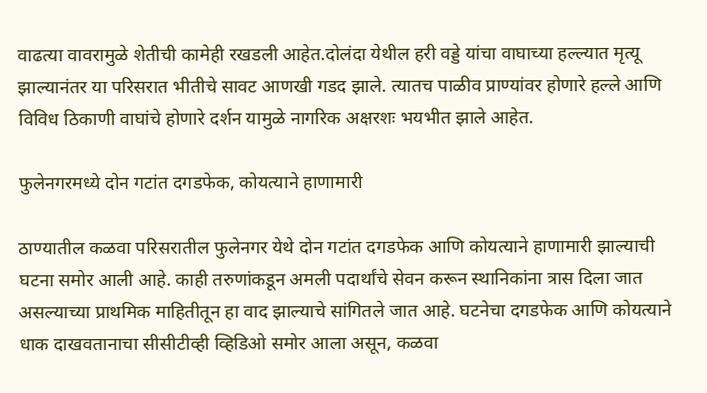वाढत्या वावरामुळे शेतीची कामेही रखडली आहेत.दोलंदा येथील हरी वड्डे यांचा वाघाच्या हल्ल्यात मृत्यू झाल्यानंतर या परिसरात भीतीचे सावट आणखी गडद झाले. त्यातच पाळीव प्राण्यांवर होणारे हल्ले आणि विविध ठिकाणी वाघांचे होणारे दर्शन यामुळे नागरिक अक्षरशः भयभीत झाले आहेत.

फुलेनगरमध्ये दोन गटांत दगडफेक, कोयत्याने हाणामारी

ठाण्यातील कळवा परिसरातील फुलेनगर येथे दोन गटांत दगडफेक आणि कोयत्याने हाणामारी झाल्याची घटना समोर आली आहे. काही तरुणांकडून अमली पदार्थांचे सेवन करून स्थानिकांना त्रास दिला जात असल्याच्या प्राथमिक माहितीतून हा वाद झाल्याचे सांगितले जात आहे. घटनेचा दगडफेक आणि कोयत्याने धाक दाखवतानाचा सीसीटीव्ही व्हिडिओ समोर आला असून, कळवा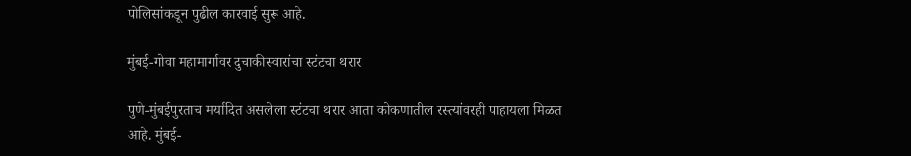पोलिसांकडून पुढील कारवाई सुरू आहे.

मुंबई-गोवा महामार्गावर दुचाकीस्वारांचा स्टंटचा थरार

पुणे-मुंबईपुरताच मर्यादित असलेला स्टंटचा थरार आता कोकणातील रस्त्यांवरही पाहायला मिळत आहे. मुंबई-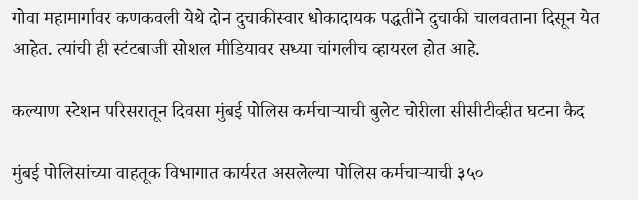गोवा महामार्गावर कणकवली येथे दोन दुचाकीस्वार धोकादायक पद्धतीने दुचाकी चालवताना दिसून येत आहेत. त्यांची ही स्टंटबाजी सोशल मीडियावर सध्या चांगलीच व्हायरल होत आहे.

कल्याण स्टेशन परिसरातून दिवसा मुंबई पोलिस कर्मचाऱ्याची बुलेट चोरीला सीसीटीव्हीत घटना कैद

मुंबई पोलिसांच्या वाहतूक विभागात कार्यरत असलेल्या पोलिस कर्मचाऱ्याची ३५०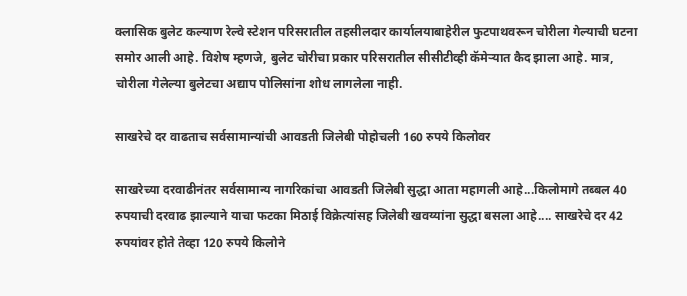क्लासिक बुलेट कल्याण रेल्वे स्टेशन परिसरातील तहसीलदार कार्यालयाबाहेरील फुटपाथवरून चोरीला गेल्याची घटना समोर आली आहे. विशेष म्हणजे, बुलेट चोरीचा प्रकार परिसरातील सीसीटीव्ही कॅमेऱ्यात कैद झाला आहे. मात्र, चोरीला गेलेल्या बुलेटचा अद्याप पोलिसांना शोध लागलेला नाही.

साखरेचे दर वाढताच सर्वसामान्यांची आवडती जिलेबी पोहोचली 160 रुपये किलोवर

साखरेच्या दरवाढीनंतर सर्वसामान्य नागरिकांचा आवडती जिलेबी सुद्धा आता महागली आहे...किलोमागे तब्बल 40 रुपयाची दरवाढ झाल्याने याचा फटका मिठाई विक्रेत्यांसह जिलेबी खवय्यांना सुद्धा बसला आहे.... साखरेचे दर 42 रुपयांवर होते तेव्हा 120 रुपये किलोने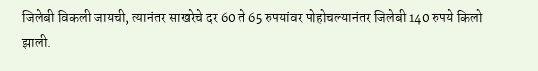जिलेबी विकली जायची, त्यानंतर साखरेचे दर 60 ते 65 रुपयांवर पोहोचल्यानंतर जिलेबी 140 रुपये किलो झाली.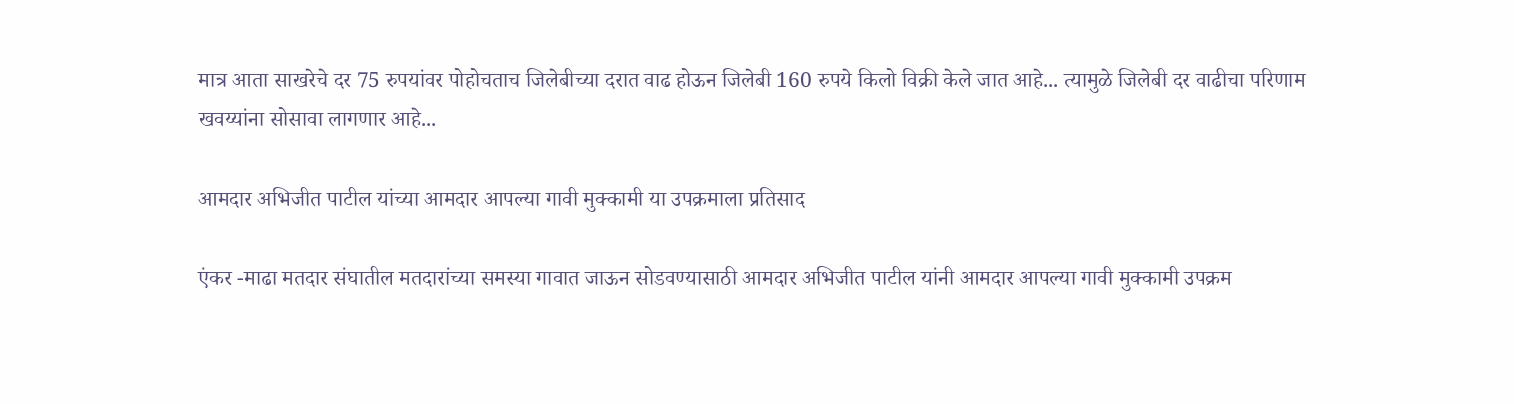मात्र आता साखरेचे दर 75 रुपयांवर पोहोचताच जिलेबीच्या दरात वाढ होऊन जिलेबी 160 रुपये किलो विक्री केले जात आहे... त्यामुळे जिलेबी दर वाढीचा परिणाम खवय्यांना सोसावा लागणार आहे...

आमदार अभिजीत पाटील यांच्या आमदार आपल्या गावी मुक्कामी या उपक्रमाला प्रतिसाद

एंकर -माढा मतदार संघातील मतदारांच्या समस्या गावात जाऊन सोडवण्यासाठी आमदार अभिजीत पाटील यांनी आमदार आपल्या गावी मुक्कामी उपक्रम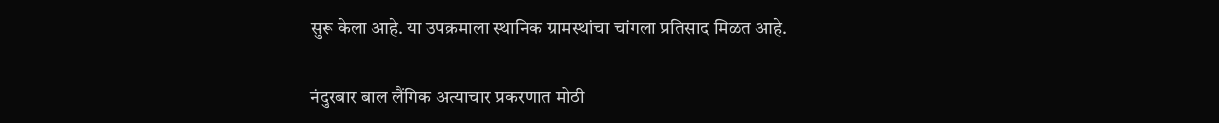सुरू केला आहे. या उपक्रमाला स्थानिक ग्रामस्थांचा चांगला प्रतिसाद मिळत आहे.

नंदुरबार बाल लैंगिक अत्याचार प्रकरणात मोठी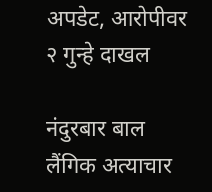अपडेट, आरोपीवर २ गुन्हे दाखल

नंदुरबार बाल लैंगिक अत्याचार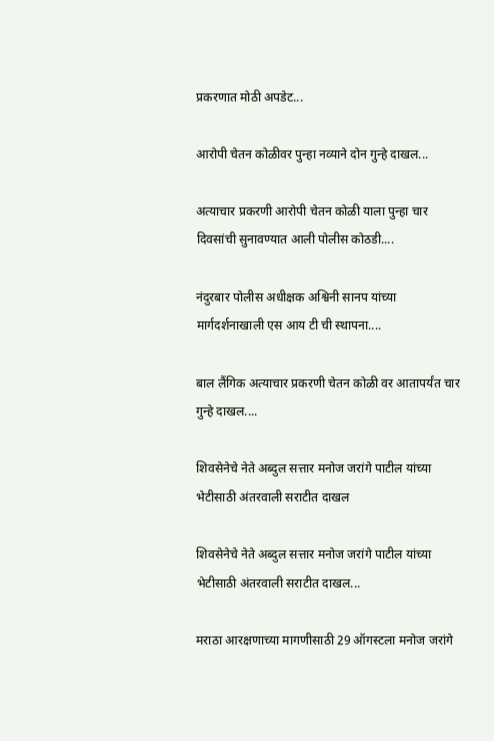प्रकरणात मोठी अपडेट...

आरोपी चेतन कोळीवर पुन्हा नव्याने दोन गुन्हे दाखल...

अत्याचार प्रकरणी आरोपी चेतन कोळी याला पुन्हा चार दिवसांची सुनावण्यात आली पोलीस कोठडी....

नंदुरबार पोलीस अधीक्षक अश्विनी सानप यांच्या मार्गदर्शनाखाली एस आय टी ची स्थापना....

बाल लैंगिक अत्याचार प्रकरणी चेतन कोळी वर आतापर्यंत चार गुन्हे दाखल....

शिवसेनेचे नेते अब्दुल सत्तार मनोज जरांगे पाटील यांच्या भेटीसाठी अंतरवाली सराटीत दाखल

शिवसेनेचे नेते अब्दुल सत्तार मनोज जरांगे पाटील यांच्या भेटीसाठी अंतरवाली सराटीत दाखल...

मराठा आरक्षणाच्या मागणीसाठी 29 ऑगस्टला मनोज जरांगे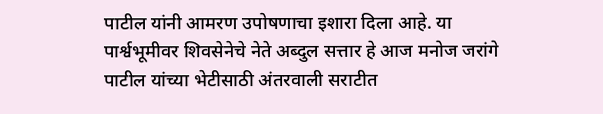पाटील यांनी आमरण उपोषणाचा इशारा दिला आहे. या पार्श्वभूमीवर शिवसेनेचे नेते अब्दुल सत्तार हे आज मनोज जरांगे पाटील यांच्या भेटीसाठी अंतरवाली सराटीत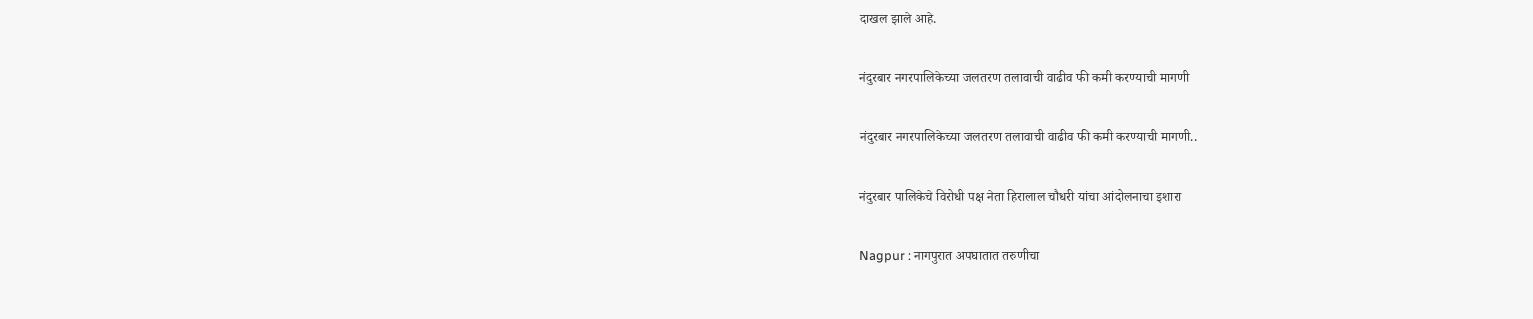दाखल झाले आहे.

नंदुरबार नगरपालिकेच्या जलतरण तलावाची वाढीव फी कमी करण्याची मागणी

नंदुरबार नगरपालिकेच्या जलतरण तलावाची वाढीव फी कमी करण्याची मागणी..

नंदुरबार पालिकेचे विरोधी पक्ष नेता हिरालाल चौधरी यांचा आंदोलनाचा इशारा

Nagpur : नागपुरात अपघातात तरुणीचा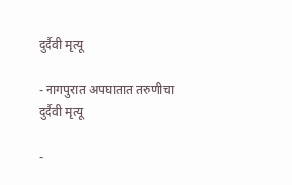दुर्दैवी मृत्यू

- नागपुरात अपघातात तरुणीचा दुर्दैवी मृत्यू

-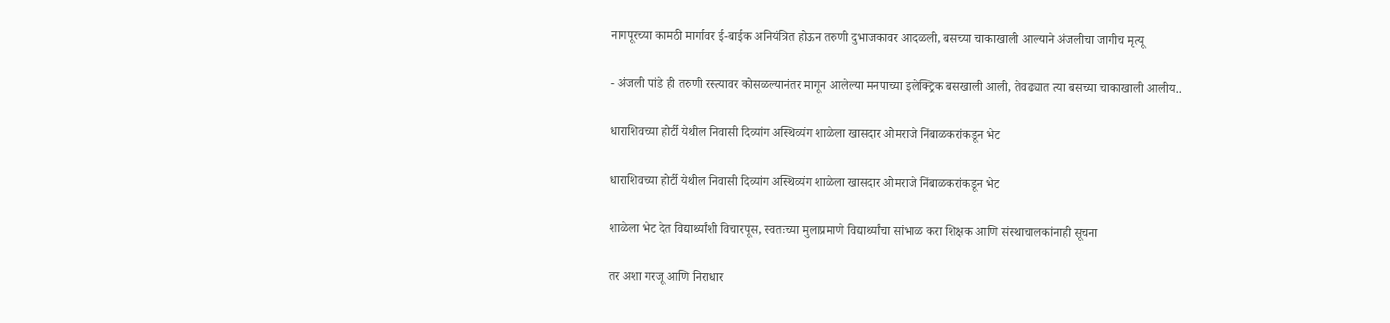नागपूरच्या कामठी मार्गावर ई-बाईक अनियंत्रित होऊन तरुणी दुभाजकावर आदळली, बसच्या चाकाखाली आल्याने अंजलीचा जागीच मृत्यू

- अंजली पांडे ही तरुणी रस्त्यावर कोसळल्यानंतर मागून आलेल्या मनपाच्या इलेक्ट्रिक बसखाली आली, तेवढ्यात त्या बसच्या चाकाखाली आलीय..

धाराशिवच्या होर्टी येथील निवासी दिव्यांग अस्थिव्यंग शाळेला खासदार ओमराजे निंबाळकरांकडून भेट

धाराशिवच्या होर्टी येथील निवासी दिव्यांग अस्थिव्यंग शाळेला खासदार ओमराजे निंबाळकरांकडून भेट

शाळेला भेट देत विद्यार्थ्यांशी विचारपूस, स्वतःच्या मुलाप्रमाणे विद्यार्थ्यांचा सांभाळ करा शिक्षक आणि संस्थाचालकांनाही सूचना

तर अशा गरजू आणि निराधार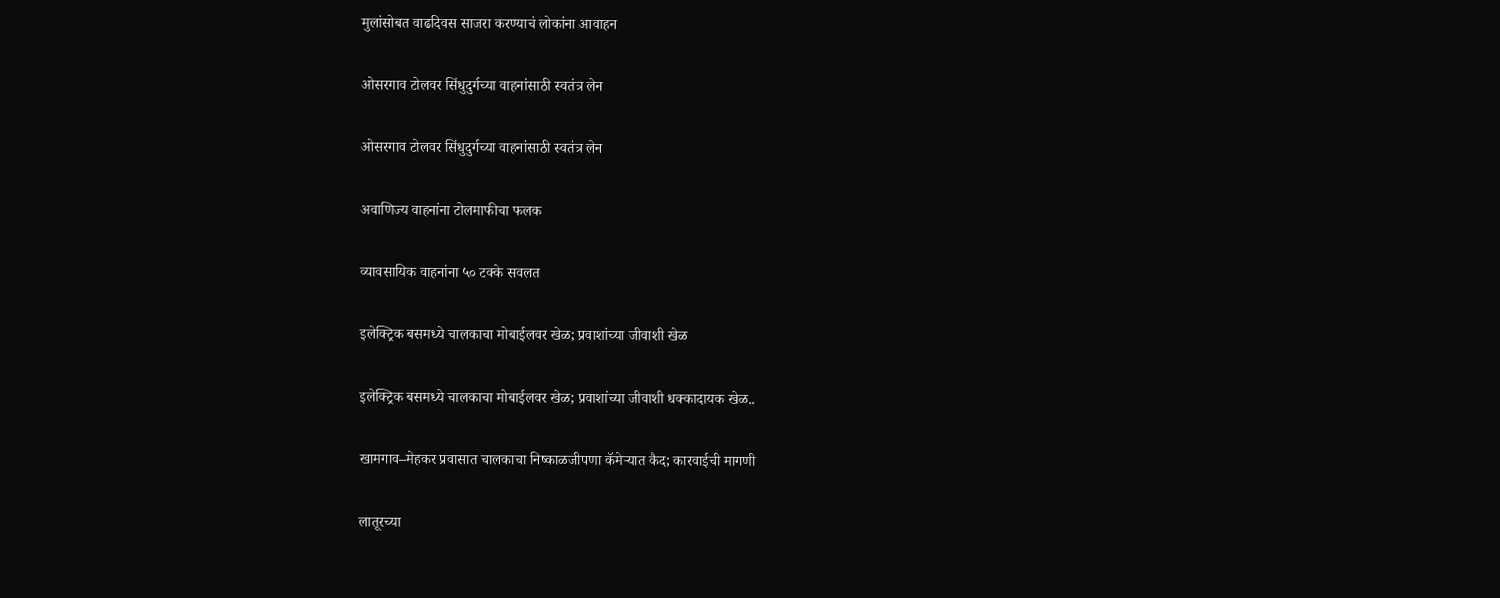मुलांसोबत वाढदिवस साजरा करण्याचं लोकांना आवाहन

ओसरगाव टोलवर सिंधुदुर्गच्या वाहनांसाठी स्वतंत्र लेन

ओसरगाव टोलवर सिंधुदुर्गच्या वाहनांसाठी स्वतंत्र लेन

अवाणिज्य वाहनांना टोलमाफीचा फलक

व्यावसायिक वाहनांना ५० टक्के सवलत

इलेक्ट्रिक बसमध्ये चालकाचा मोबाईलवर खेळ; प्रवाशांच्या जीवाशी खेळ

इलेक्ट्रिक बसमध्ये चालकाचा मोबाईलवर खेळ; प्रवाशांच्या जीवाशी धक्कादायक खेळ..

खामगाव–मेहकर प्रवासात चालकाचा निष्काळजीपणा कॅमेऱ्यात कैद; कारवाईची मागणी

लातूरच्या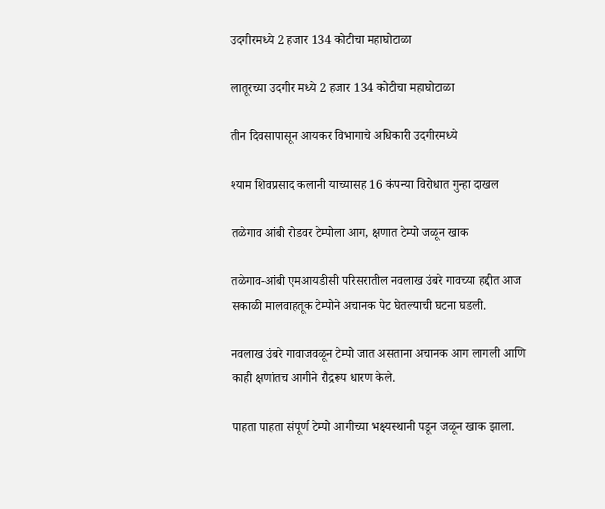उदगीरमध्ये 2 हजार 134 कोटीचा महाघोटाळा

लातूरच्या उदगीर मध्ये 2 हजार 134 कोटीचा महाघोटाळा

तीन दिवसापासून आयकर विभागाचे अधिकारी उदगीरमध्ये

श्याम शिवप्रसाद कलानी याच्यासह 16 कंपन्या विरोधात गुन्हा दाखल

तळेगाव आंबी रोडवर टेम्पोला आग, क्षणात टेम्पो जळून खाक

तळेगाव-आंबी एमआयडीसी परिसरातील नवलाख उंबरे गावच्या हद्दीत आज सकाळी मालवाहतूक टेम्पोने अचानक पेट घेतल्याची घटना घडली.

नवलाख उंबरे गावाजवळून टेम्पो जात असताना अचानक आग लागली आणि काही क्षणांतच आगीने रौद्ररूप धारण केले.

पाहता पाहता संपूर्ण टेम्पो आगीच्या भक्ष्यस्थानी पडून जळून खाक झाला.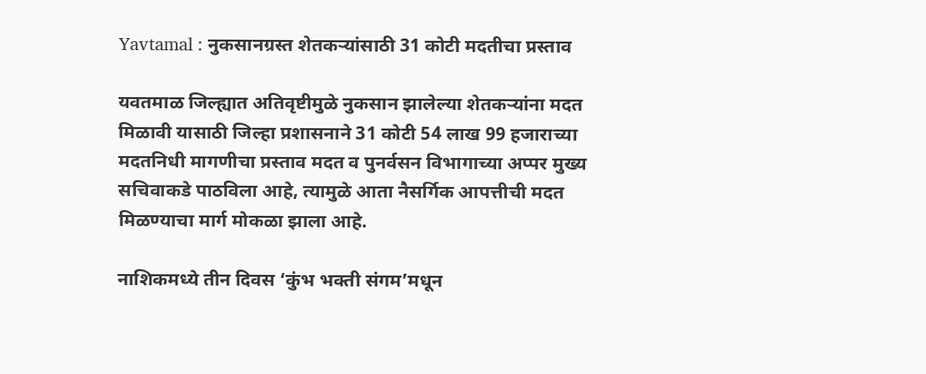Yavtamal : नुकसानग्रस्त शेतकऱ्यांसाठी 31 कोटी मदतीचा प्रस्ताव

यवतमाळ जिल्ह्यात अतिवृष्टीमुळे नुकसान झालेल्या शेतकऱ्यांना मदत मिळावी यासाठी जिल्हा प्रशासनाने 31 कोटी 54 लाख 99 हजाराच्या मदतनिधी मागणीचा प्रस्ताव मदत व पुनर्वसन विभागाच्या अप्पर मुख्य सचिवाकडे पाठविला आहे, त्यामुळे आता नैसर्गिक आपत्तीची मदत मिळण्याचा मार्ग मोकळा झाला आहे.

नाशिकमध्ये तीन दिवस ‘कुंभ भक्ती संगम’मधून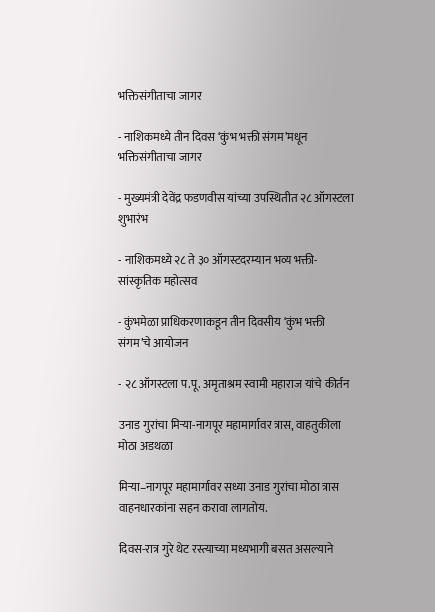भक्तिसंगीताचा जागर

- नाशिकमध्ये तीन दिवस ‘कुंभ भक्ती संगम’मधून भक्तिसंगीताचा जागर

- मुख्यमंत्री देवेंद्र फडणवीस यांच्या उपस्थितीत २८ ऑगस्टला शुभारंभ

- नाशिकमध्ये २८ ते ३० ऑगस्टदरम्यान भव्य भक्ती-सांस्कृतिक महोत्सव

- कुंभमेळा प्राधिकरणाकडून तीन दिवसीय ‘कुंभ भक्ती संगम’चे आयोजन

- २८ ऑगस्टला प.पू. अमृताश्रम स्वामी महाराज यांचे कीर्तन

उनाड गुरांचा मिऱ्या-नागपूर महामार्गावर त्रास, वाहतुकीला मोठा अडथळा

मिऱ्या–नागपूर महामार्गावर सध्या उनाड गुरांचा मोठा त्रास वाहनधारकांना सहन करावा लागतोय.

दिवस-रात्र गुरे थेट रस्त्याच्या मध्यभागी बसत असल्याने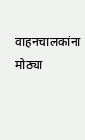वाहनचालकांना मोठ्या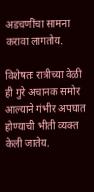अडचणींचा सामना करावा लागतोय.

विशेषतः रात्रीच्या वेळी ही गुरे अचानक समोर आल्याने गंभीर अपघात होण्याची भीती व्यक्त केली जातेय.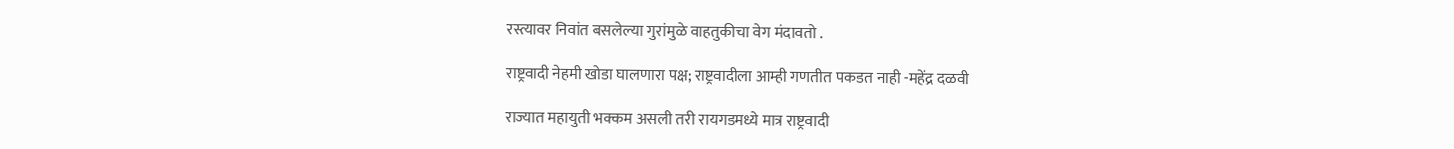रस्त्यावर निवांत बसलेल्या गुरांमुळे वाहतुकीचा वेग मंदावतो .

राष्ट्रवादी नेहमी खोडा घालणारा पक्ष; राष्ट्रवादीला आम्ही गणतीत पकडत नाही -महेंद्र दळवी

राज्यात महायुती भक्कम असली तरी रायगडमध्ये मात्र राष्ट्रवादी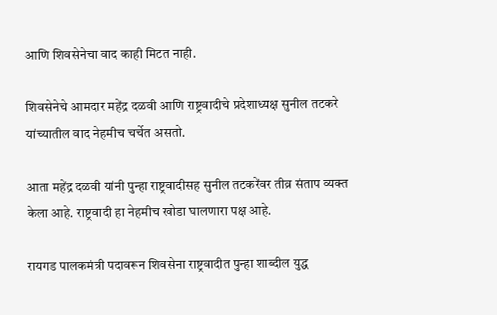आणि शिवसेनेचा वाद काही मिटत नाही.

शिवसेनेचे आमदार महेंद्र दळवी आणि राष्ट्रवादीचे प्रदेशाध्यक्ष सुनील तटकरे यांच्यातील वाद नेहमीच चर्चेत असतो.

आता महेंद्र दळवी यांनी पुन्हा राष्ट्रवादीसह सुनील तटकरेंवर तीव्र संताप व्यक्त केला आहे. राष्ट्रवादी हा नेहमीच खोडा घालणारा पक्ष आहे.

रायगड पालकमंत्री पदावरून शिवसेना राष्ट्रवादीत पुन्हा शाब्दील युद्ध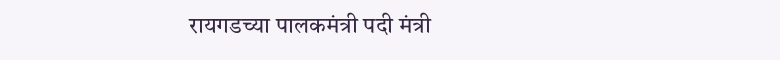रायगडच्या पालकमंत्री पदी मंत्री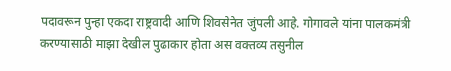पदावरून पुन्हा एकदा राष्ट्रवादी आणि शिवसेनेत जुंपली आहे. गोगावले यांना पालकमंत्री करण्यासाठी माझा देखील पुढाकार होता अस वक्तव्य तसुनील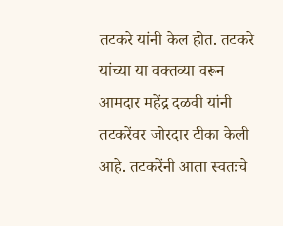तटकरे यांनी केल होत. तटकरे यांच्या या वक्तव्या वरून आमदार महेंद्र दळवी यांनी तटकरेंवर जोरदार टीका केली आहे. तटकरेंनी आता स्वतःचे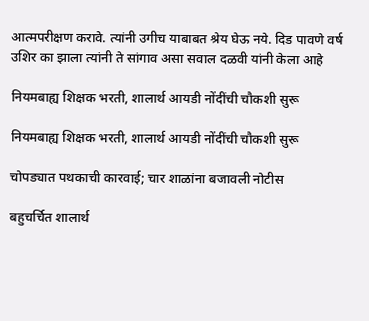आत्मपरीक्षण करावे. त्यांनी उगीच याबाबत श्रेय घेऊ नये. दिड पावणे वर्ष उशिर का झाला त्यांनी ते सांगाव असा सवाल दळवी यांनी केला आहे

नियमबाह्य शिक्षक भरती, शालार्थ आयडी नोंदींची चौकशी सुरू

नियमबाह्य शिक्षक भरती, शालार्थ आयडी नोंदींची चौकशी सुरू

चोपड्यात पथकाची कारवाई; चार शाळांना बजावली नोटीस

बहुचर्चित शालार्थ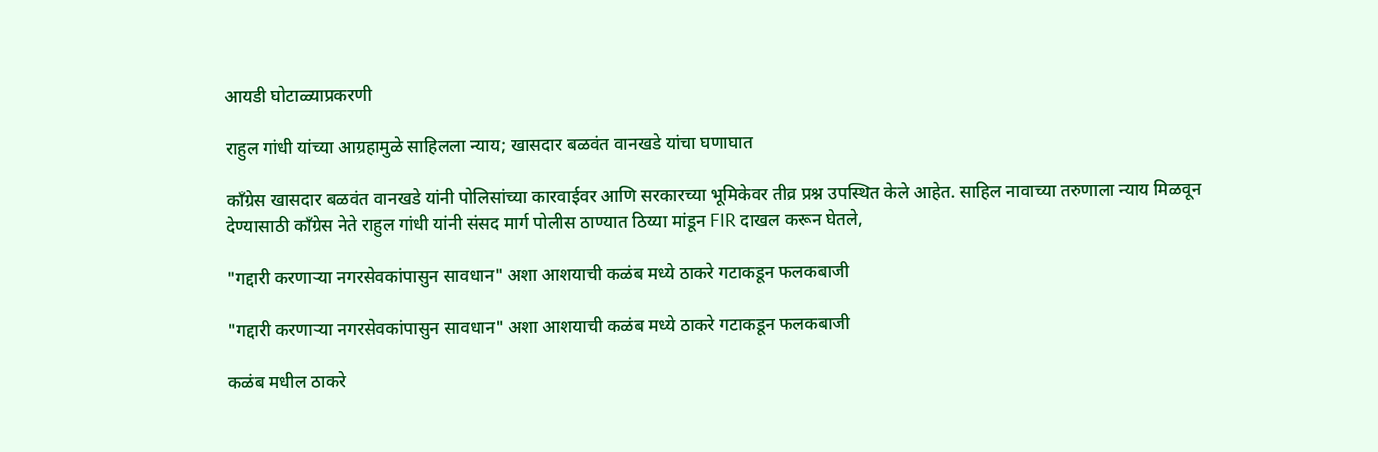आयडी घोटाळ्याप्रकरणी

राहुल गांधी यांच्या आग्रहामुळे साहिलला न्याय; खासदार बळवंत वानखडे यांचा घणाघात

काँग्रेस खासदार बळवंत वानखडे यांनी पोलिसांच्या कारवाईवर आणि सरकारच्या भूमिकेवर तीव्र प्रश्न उपस्थित केले आहेत. साहिल नावाच्या तरुणाला न्याय मिळवून देण्यासाठी काँग्रेस नेते राहुल गांधी यांनी संसद मार्ग पोलीस ठाण्यात ठिय्या मांडून FIR दाखल करून घेतले,

"गद्दारी करणाऱ्या नगरसेवकांपासुन सावधान" अशा आशयाची कळंब मध्ये ठाकरे गटाकडून फलकबाजी

"गद्दारी करणाऱ्या नगरसेवकांपासुन सावधान" अशा आशयाची कळंब मध्ये ठाकरे गटाकडून फलकबाजी

कळंब मधील ठाकरे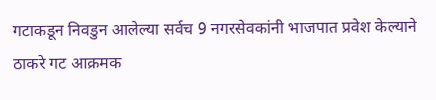गटाकडून निवडुन आलेल्या सर्वच 9 नगरसेवकांनी भाजपात प्रवेश केल्याने ठाकरे गट आक्रमक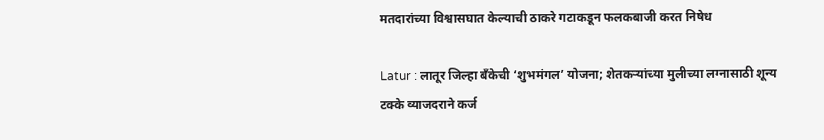मतदारांच्या विश्वासघात केल्याची ठाकरे गटाकडून फलकबाजी करत निषेध

Latur : लातूर जिल्हा बँकेची ‘शुभमंगल’ योजना; शेतकऱ्यांच्या मुलीच्या लग्नासाठी शून्य टक्के व्याजदराने कर्ज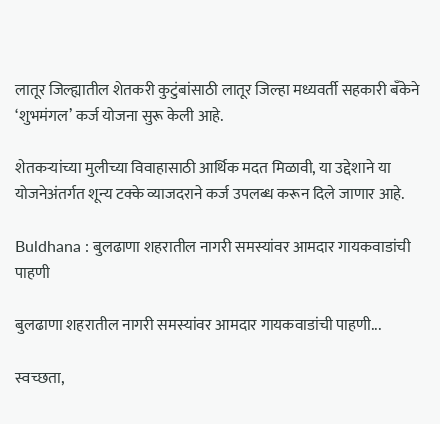लातूर जिल्ह्यातील शेतकरी कुटुंबांसाठी लातूर जिल्हा मध्यवर्ती सहकारी बँकेने ‘शुभमंगल’ कर्ज योजना सुरू केली आहे.

शेतकऱ्यांच्या मुलीच्या विवाहासाठी आर्थिक मदत मिळावी, या उद्देशाने या योजनेअंतर्गत शून्य टक्के व्याजदराने कर्ज उपलब्ध करून दिले जाणार आहे.

Buldhana : बुलढाणा शहरातील नागरी समस्यांवर आमदार गायकवाडांची पाहणी

बुलढाणा शहरातील नागरी समस्यांवर आमदार गायकवाडांची पाहणी...

स्वच्छता,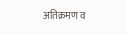अतिक्रमण व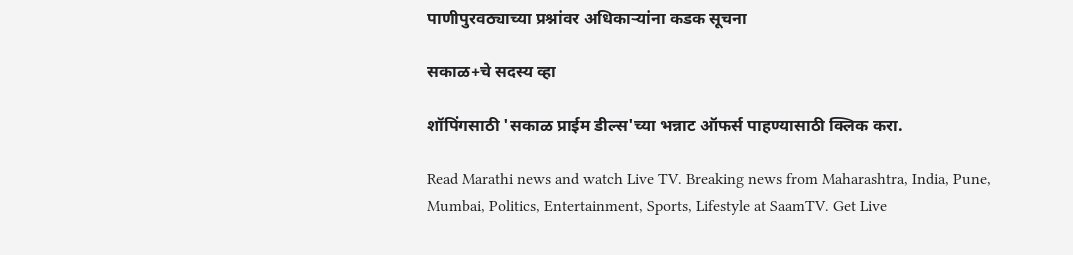पाणीपुरवठ्याच्या प्रश्नांवर अधिकाऱ्यांना कडक सूचना

सकाळ+चे सदस्य व्हा

शॉपिंगसाठी 'सकाळ प्राईम डील्स'च्या भन्नाट ऑफर्स पाहण्यासाठी क्लिक करा.

Read Marathi news and watch Live TV. Breaking news from Maharashtra, India, Pune, Mumbai, Politics, Entertainment, Sports, Lifestyle at SaamTV. Get Live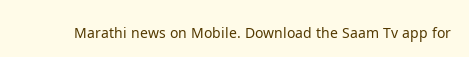Marathi news on Mobile. Download the Saam Tv app for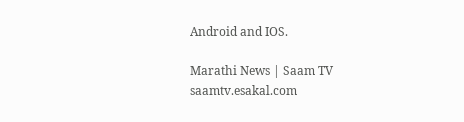Android and IOS.

Marathi News | Saam TV
saamtv.esakal.com